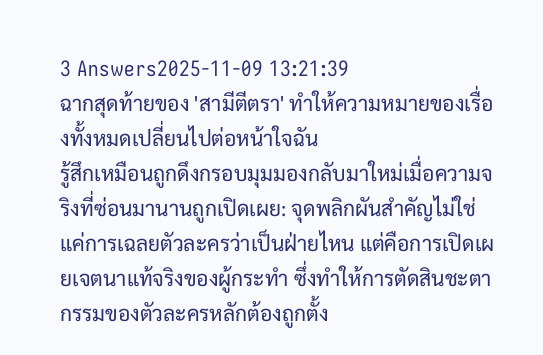3 Answers2025-11-09 13:21:39
ฉากสุดท้ายของ 'สามีตีตรา' ทำให้ความหมายของเรื่องทั้งหมดเปลี่ยนไปต่อหน้าใจฉัน
รู้สึกเหมือนถูกดึงกรอบมุมมองกลับมาใหม่เมื่อความจริงที่ซ่อนมานานถูกเปิดเผย: จุดพลิกผันสำคัญไม่ใช่แค่การเฉลยตัวละครว่าเป็นฝ่ายไหน แต่คือการเปิดเผยเจตนาแท้จริงของผู้กระทำ ซึ่งทำให้การตัดสินชะตากรรมของตัวละครหลักต้องถูกตั้ง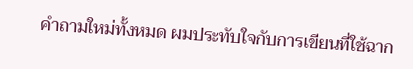คำถามใหม่ทั้งหมด ผมประทับใจกับการเขียนที่ใช้ฉาก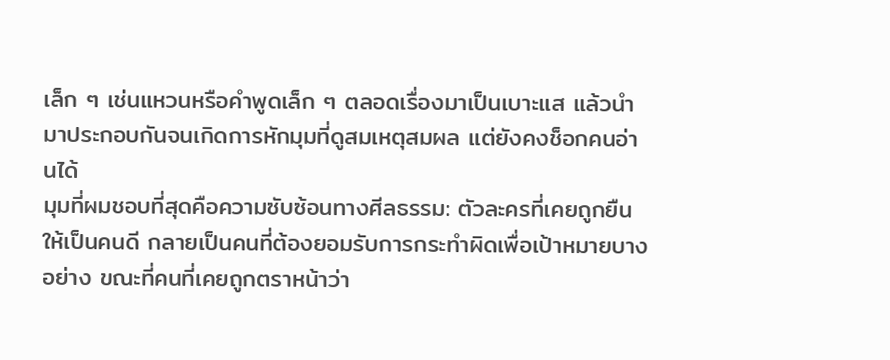เล็ก ๆ เช่นแหวนหรือคำพูดเล็ก ๆ ตลอดเรื่องมาเป็นเบาะแส แล้วนำมาประกอบกันจนเกิดการหักมุมที่ดูสมเหตุสมผล แต่ยังคงช็อกคนอ่านได้
มุมที่ผมชอบที่สุดคือความซับซ้อนทางศีลธรรม: ตัวละครที่เคยถูกยืนให้เป็นคนดี กลายเป็นคนที่ต้องยอมรับการกระทำผิดเพื่อเป้าหมายบางอย่าง ขณะที่คนที่เคยถูกตราหน้าว่า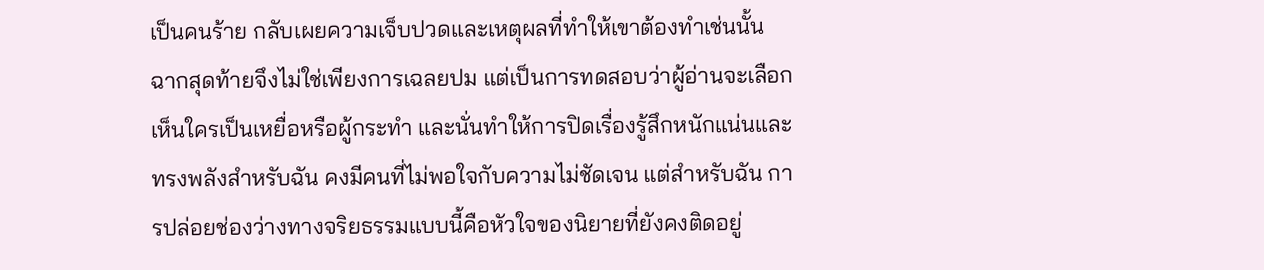เป็นคนร้าย กลับเผยความเจ็บปวดและเหตุผลที่ทำให้เขาต้องทำเช่นนั้น ฉากสุดท้ายจึงไม่ใช่เพียงการเฉลยปม แต่เป็นการทดสอบว่าผู้อ่านจะเลือกเห็นใครเป็นเหยื่อหรือผู้กระทำ และนั่นทำให้การปิดเรื่องรู้สึกหนักแน่นและทรงพลังสำหรับฉัน คงมีคนที่ไม่พอใจกับความไม่ชัดเจน แต่สำหรับฉัน การปล่อยช่องว่างทางจริยธรรมแบบนี้คือหัวใจของนิยายที่ยังคงติดอยู่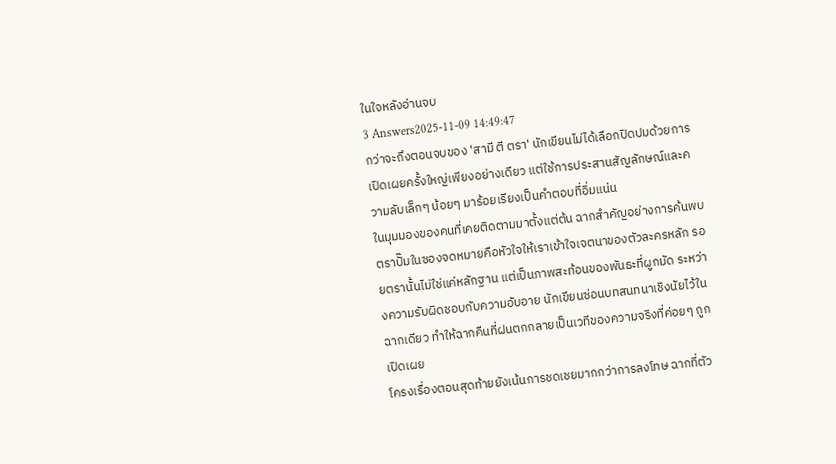ในใจหลังอ่านจบ
3 Answers2025-11-09 14:49:47
กว่าจะถึงตอนจบของ 'สามี ตี ตรา' นักเขียนไม่ได้เลือกปิดปมด้วยการเปิดเผยครั้งใหญ่เพียงอย่างเดียว แต่ใช้การประสานสัญลักษณ์และความลับเล็กๆ น้อยๆ มาร้อยเรียงเป็นคำตอบที่อิ่มแน่น
ในมุมมองของคนที่เคยติดตามมาตั้งแต่ต้น ฉากสำคัญอย่างการค้นพบตราปั๊มในซองจดหมายคือหัวใจให้เราเข้าใจเจตนาของตัวละครหลัก รอยตรานั้นไม่ใช่แค่หลักฐาน แต่เป็นภาพสะท้อนของพันธะที่ผูกมัด ระหว่างความรับผิดชอบกับความอับอาย นักเขียนซ่อนบทสนทนาเชิงนัยไว้ในฉากเดียว ทำให้ฉากคืนที่ฝนตกกลายเป็นเวทีของความจริงที่ค่อยๆ ถูกเปิดเผย
โครงเรื่องตอนสุดท้ายยังเน้นการชดเชยมากกว่าการลงโทษ ฉากที่ตัว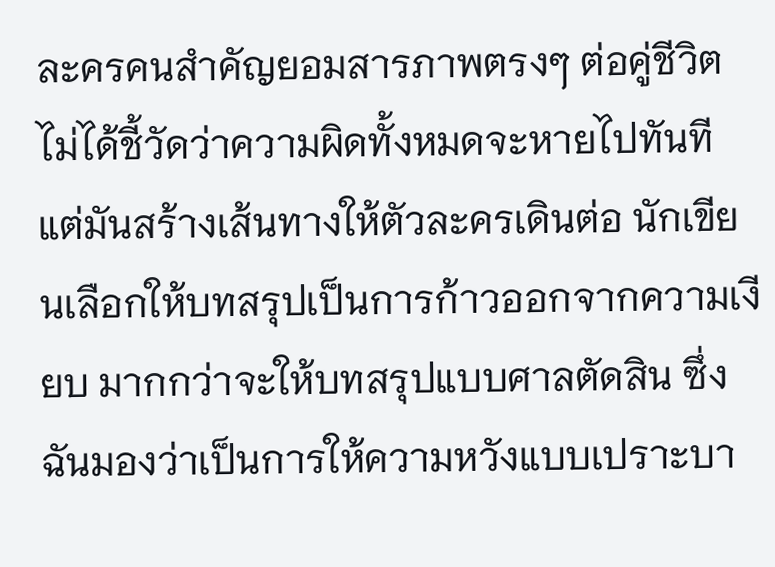ละครคนสำคัญยอมสารภาพตรงๆ ต่อคู่ชีวิต ไม่ได้ชี้วัดว่าความผิดทั้งหมดจะหายไปทันที แต่มันสร้างเส้นทางให้ตัวละครเดินต่อ นักเขียนเลือกให้บทสรุปเป็นการก้าวออกจากความเงียบ มากกว่าจะให้บทสรุปแบบศาลตัดสิน ซึ่งฉันมองว่าเป็นการให้ความหวังแบบเปราะบา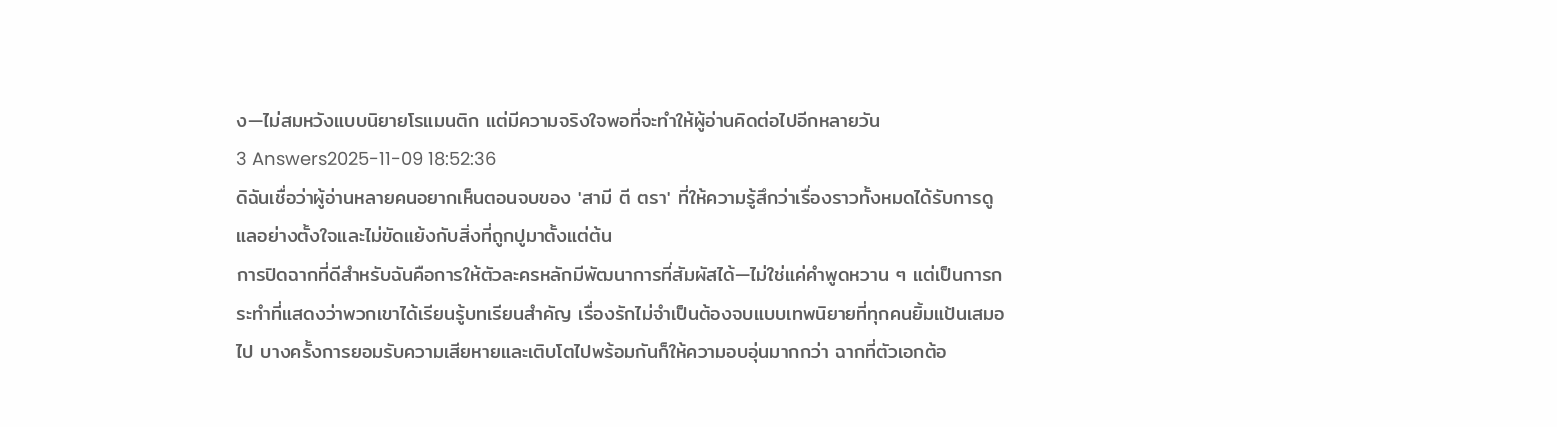ง—ไม่สมหวังแบบนิยายโรแมนติก แต่มีความจริงใจพอที่จะทำให้ผู้อ่านคิดต่อไปอีกหลายวัน
3 Answers2025-11-09 18:52:36
ดิฉันเชื่อว่าผู้อ่านหลายคนอยากเห็นตอนจบของ 'สามี ตี ตรา' ที่ให้ความรู้สึกว่าเรื่องราวทั้งหมดได้รับการดูแลอย่างตั้งใจและไม่ขัดแย้งกับสิ่งที่ถูกปูมาตั้งแต่ต้น
การปิดฉากที่ดีสำหรับฉันคือการให้ตัวละครหลักมีพัฒนาการที่สัมผัสได้—ไม่ใช่แค่คำพูดหวาน ๆ แต่เป็นการกระทำที่แสดงว่าพวกเขาได้เรียนรู้บทเรียนสำคัญ เรื่องรักไม่จำเป็นต้องจบแบบเทพนิยายที่ทุกคนยิ้มแป้นเสมอไป บางครั้งการยอมรับความเสียหายและเติบโตไปพร้อมกันก็ให้ความอบอุ่นมากกว่า ฉากที่ตัวเอกต้อ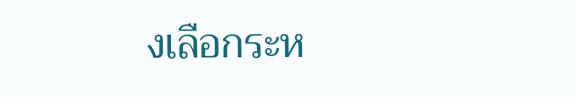งเลือกระห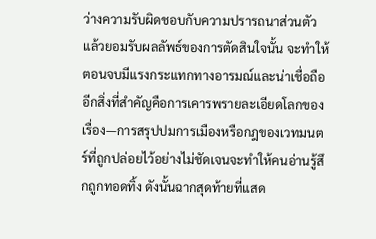ว่างความรับผิดชอบกับความปรารถนาส่วนตัว แล้วยอมรับผลลัพธ์ของการตัดสินใจนั้น จะทำให้ตอนจบมีแรงกระแทกทางอารมณ์และน่าเชื่อถือ
อีกสิ่งที่สำคัญคือการเคารพรายละเอียดโลกของเรื่อง—การสรุปปมการเมืองหรือกฎของเวทมนตร์ที่ถูกปล่อยไว้อย่างไม่ชัดเจนจะทำให้คนอ่านรู้สึกถูกทอดทิ้ง ดังนั้นฉากสุดท้ายที่แสด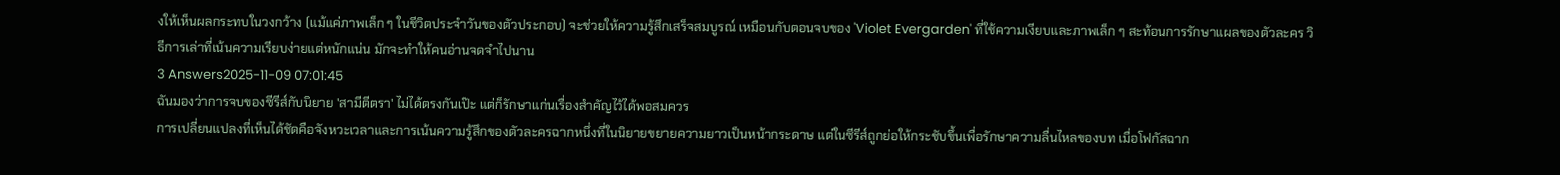งให้เห็นผลกระทบในวงกว้าง (แม้แค่ภาพเล็ก ๆ ในชีวิตประจำวันของตัวประกอบ) จะช่วยให้ความรู้สึกเสร็จสมบูรณ์ เหมือนกับตอนจบของ 'Violet Evergarden' ที่ใช้ความเงียบและภาพเล็ก ๆ สะท้อนการรักษาแผลของตัวละคร วิธีการเล่าที่เน้นความเรียบง่ายแต่หนักแน่น มักจะทำให้คนอ่านจดจำไปนาน
3 Answers2025-11-09 07:01:45
ฉันมองว่าการจบของซีรีส์กับนิยาย 'สามีตีตรา' ไม่ได้ตรงกันเป๊ะ แต่ก็รักษาแก่นเรื่องสำคัญไว้ได้พอสมควร
การเปลี่ยนแปลงที่เห็นได้ชัดคือจังหวะเวลาและการเน้นความรู้สึกของตัวละครฉากหนึ่งที่ในนิยายขยายความยาวเป็นหน้ากระดาษ แต่ในซีรีส์ถูกย่อให้กระชับขึ้นเพื่อรักษาความลื่นไหลของบท เมื่อโฟกัสฉาก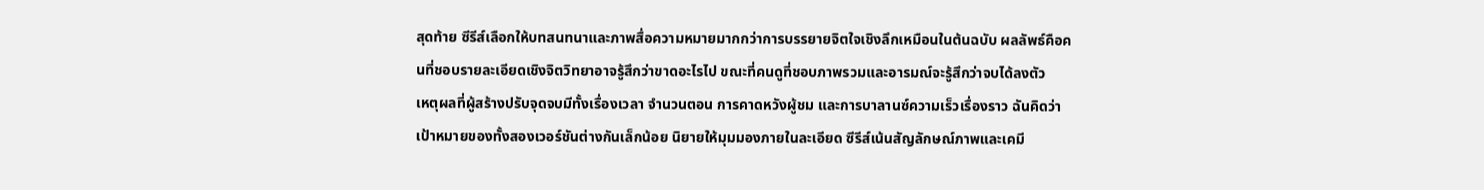สุดท้าย ซีรีส์เลือกให้บทสนทนาและภาพสื่อความหมายมากกว่าการบรรยายจิตใจเชิงลึกเหมือนในต้นฉบับ ผลลัพธ์คือคนที่ชอบรายละเอียดเชิงจิตวิทยาอาจรู้สึกว่าขาดอะไรไป ขณะที่คนดูที่ชอบภาพรวมและอารมณ์จะรู้สึกว่าจบได้ลงตัว
เหตุผลที่ผู้สร้างปรับจุดจบมีทั้งเรื่องเวลา จำนวนตอน การคาดหวังผู้ชม และการบาลานซ์ความเร็วเรื่องราว ฉันคิดว่าเป้าหมายของทั้งสองเวอร์ชันต่างกันเล็กน้อย นิยายให้มุมมองภายในละเอียด ซีรีส์เน้นสัญลักษณ์ภาพและเคมี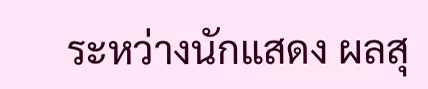ระหว่างนักแสดง ผลสุ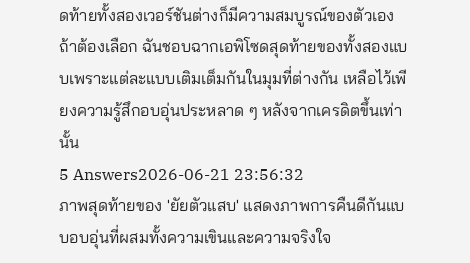ดท้ายทั้งสองเวอร์ชันต่างก็มีความสมบูรณ์ของตัวเอง ถ้าต้องเลือก ฉันชอบฉากเอพิโซดสุดท้ายของทั้งสองแบบเพราะแต่ละแบบเติมเต็มกันในมุมที่ต่างกัน เหลือไว้เพียงความรู้สึกอบอุ่นประหลาด ๆ หลังจากเครดิตขึ้นเท่านั้น
5 Answers2026-06-21 23:56:32
ภาพสุดท้ายของ 'ยัยตัวแสบ' แสดงภาพการคืนดีกันแบบอบอุ่นที่ผสมทั้งความเขินและความจริงใจ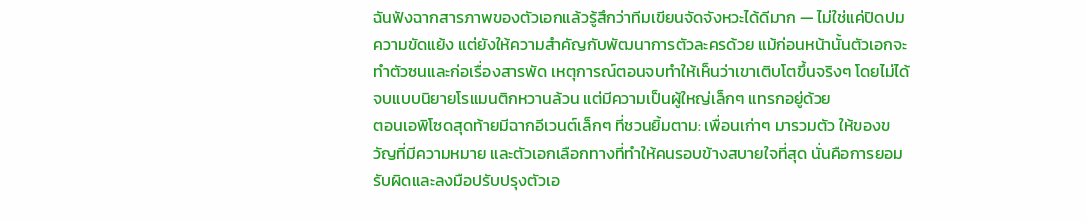ฉันฟังฉากสารภาพของตัวเอกแล้วรู้สึกว่าทีมเขียนจัดจังหวะได้ดีมาก — ไม่ใช่แค่ปิดปมความขัดแย้ง แต่ยังให้ความสำคัญกับพัฒนาการตัวละครด้วย แม้ก่อนหน้านั้นตัวเอกจะทำตัวซนและก่อเรื่องสารพัด เหตุการณ์ตอนจบทำให้เห็นว่าเขาเติบโตขึ้นจริงๆ โดยไม่ได้จบแบบนิยายโรแมนติกหวานล้วน แต่มีความเป็นผู้ใหญ่เล็กๆ แทรกอยู่ด้วย
ตอนเอพิโซดสุดท้ายมีฉากอีเวนต์เล็กๆ ที่ชวนยิ้มตาม: เพื่อนเก่าๆ มารวมตัว ให้ของขวัญที่มีความหมาย และตัวเอกเลือกทางที่ทำให้คนรอบข้างสบายใจที่สุด นั่นคือการยอมรับผิดและลงมือปรับปรุงตัวเอ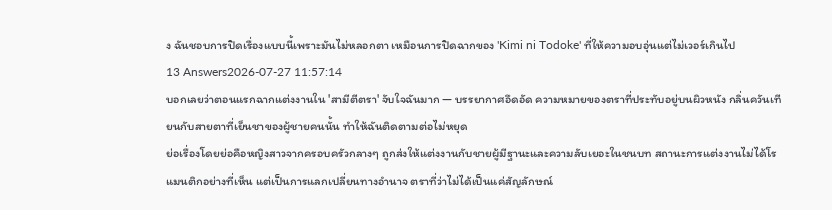ง ฉันชอบการปิดเรื่องแบบนี้เพราะมันไม่หลอกตา เหมือนการปิดฉากของ 'Kimi ni Todoke' ที่ให้ความอบอุ่นแต่ไม่เวอร์เกินไป
13 Answers2026-07-27 11:57:14
บอกเลยว่าตอนแรกฉากแต่งงานใน 'สามีตีตรา' จับใจฉันมาก — บรรยากาศอึดอัด ความหมายของตราที่ประทับอยู่บนผิวหนัง กลิ่นควันเทียนกับสายตาที่เย็นชาของผู้ชายคนนั้น ทำให้ฉันติดตามต่อไม่หยุด
ย่อเรื่องโดยย่อคือหญิงสาวจากครอบครัวกลางๆ ถูกส่งให้แต่งงานกับชายผู้มีฐานะและความลับเยอะในชนบท สถานะการแต่งงานไม่ได้โรแมนติกอย่างที่เห็น แต่เป็นการแลกเปลี่ยนทางอำนาจ ตราที่ว่าไม่ได้เป็นแค่สัญลักษณ์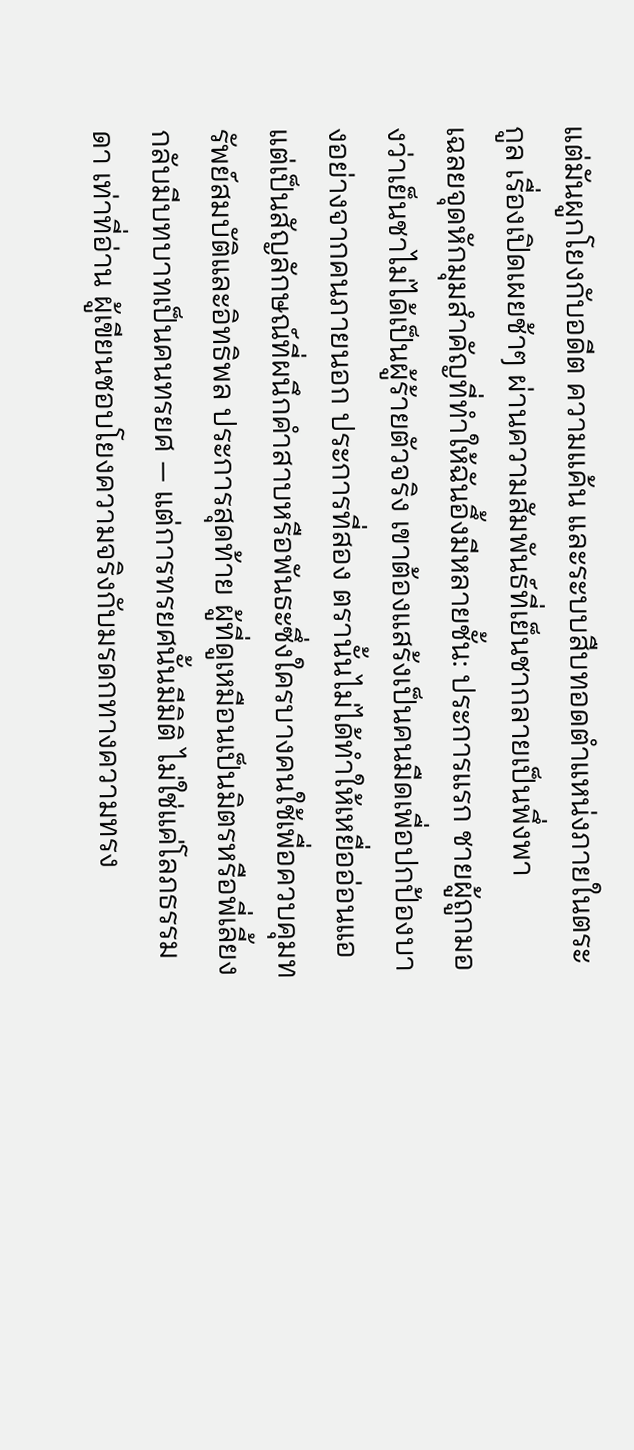แต่มันผูกโยงกับอดีต ความแค้น และระบบสืบทอดตำแหน่งภายในตระกูล เรื่องเปิดเผยช้าๆ ผ่านความสัมพันธ์ที่เย็นชากลายเป็นพึ่งพา
เฉลยจุดหักมุมสำคัญที่ทำให้ฉันอึ้งมีหลายชั้น: ประการแรก ชายผู้ถูกมองว่าเย็นชาไม่ได้เป็นผู้ร้ายตัวจริง เขาต้องแสร้งเป็นคนมืดเพื่อปกป้องบางอย่างจากคนภายนอก ประการที่สอง ตรานั้นไม่ได้ทำให้เหยื่ออ่อนแอ แต่เป็นสัญลักษณ์ที่ผนึกคำสาบหรือพันธะซึ่งใครบางคนใช้เพื่อควบคุมทรัพย์สมบัติและอิทธิพล ประการสุดท้าย ผู้ที่ดูเหมือนเป็นมิตรหรือพี่เลี้ยงกลับมีบทบาทเป็นคนทรยศ — แต่การทรยศนั้นมีมิติ ไม่ใช่แค่โลภธรรมดา เท่าที่อ่าน ผู้เขียนชอบโยงความจริงกับมรดกทางความทรง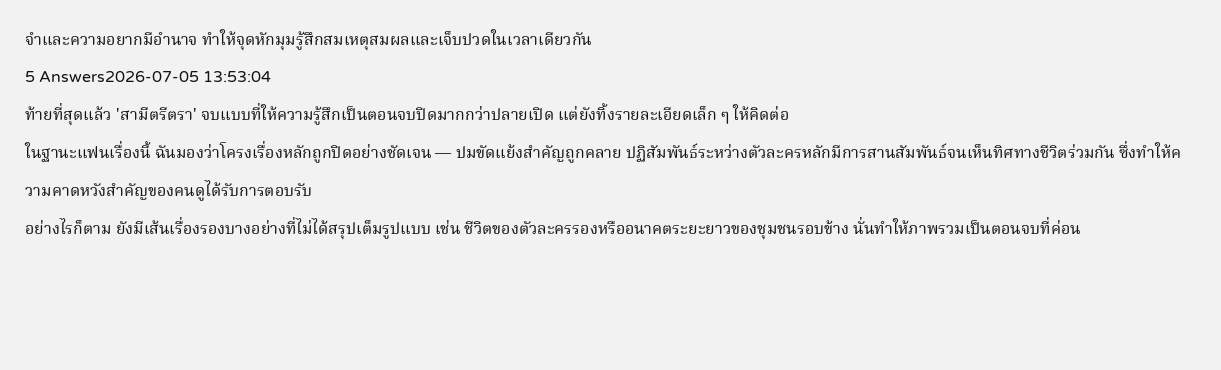จำและความอยากมีอำนาจ ทำให้จุดหักมุมรู้สึกสมเหตุสมผลและเจ็บปวดในเวลาเดียวกัน
5 Answers2026-07-05 13:53:04
ท้ายที่สุดแล้ว 'สามีตรีตรา' จบแบบที่ให้ความรู้สึกเป็นตอนจบปิดมากกว่าปลายเปิด แต่ยังทิ้งรายละเอียดเล็ก ๆ ให้คิดต่อ
ในฐานะแฟนเรื่องนี้ ฉันมองว่าโครงเรื่องหลักถูกปิดอย่างชัดเจน — ปมขัดแย้งสำคัญถูกคลาย ปฏิสัมพันธ์ระหว่างตัวละครหลักมีการสานสัมพันธ์จนเห็นทิศทางชีวิตร่วมกัน ซึ่งทำให้ความคาดหวังสำคัญของคนดูได้รับการตอบรับ
อย่างไรก็ตาม ยังมีเส้นเรื่องรองบางอย่างที่ไม่ได้สรุปเต็มรูปแบบ เช่น ชีวิตของตัวละครรองหรืออนาคตระยะยาวของชุมชนรอบข้าง นั่นทำให้ภาพรวมเป็นตอนจบที่ค่อน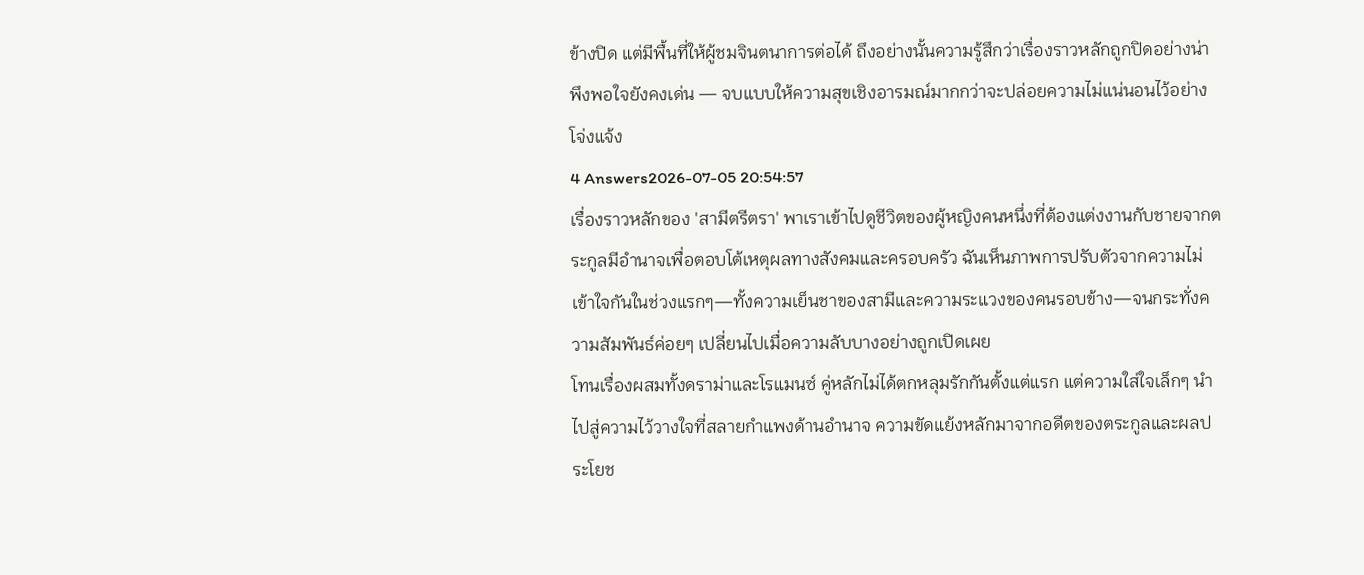ข้างปิด แต่มีพื้นที่ให้ผู้ชมจินตนาการต่อได้ ถึงอย่างนั้นความรู้สึกว่าเรื่องราวหลักถูกปิดอย่างน่าพึงพอใจยังคงเด่น — จบแบบให้ความสุขเชิงอารมณ์มากกว่าจะปล่อยความไม่แน่นอนไว้อย่างโจ่งแจ้ง
4 Answers2026-07-05 20:54:57
เรื่องราวหลักของ 'สามีตรีตรา' พาเราเข้าไปดูชีวิตของผู้หญิงคนหนึ่งที่ต้องแต่งงานกับชายจากตระกูลมีอำนาจเพื่อตอบโต้เหตุผลทางสังคมและครอบครัว ฉันเห็นภาพการปรับตัวจากความไม่เข้าใจกันในช่วงแรกๆ—ทั้งความเย็นชาของสามีและความระแวงของคนรอบข้าง—จนกระทั่งความสัมพันธ์ค่อยๆ เปลี่ยนไปเมื่อความลับบางอย่างถูกเปิดเผย
โทนเรื่องผสมทั้งดราม่าและโรแมนซ์ คู่หลักไม่ได้ตกหลุมรักกันตั้งแต่แรก แต่ความใส่ใจเล็กๆ นำไปสู่ความไว้วางใจที่สลายกำแพงด้านอำนาจ ความขัดแย้งหลักมาจากอดีตของตระกูลและผลประโยช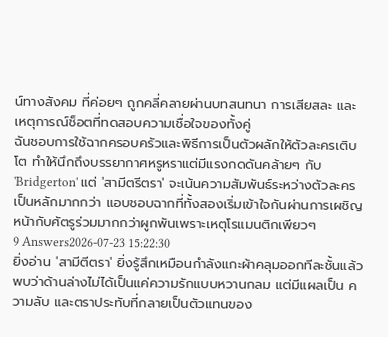น์ทางสังคม ที่ค่อยๆ ถูกคลี่คลายผ่านบทสนทนา การเสียสละ และเหตุการณ์ช็อตที่ทดสอบความเชื่อใจของทั้งคู่
ฉันชอบการใช้ฉากครอบครัวและพิธีการเป็นตัวผลักให้ตัวละครเติบโต ทำให้นึกถึงบรรยากาศหรูหราแต่มีแรงกดดันคล้ายๆ กับ 'Bridgerton' แต่ 'สามีตรีตรา' จะเน้นความสัมพันธ์ระหว่างตัวละครเป็นหลักมากกว่า แอบชอบฉากที่ทั้งสองเริ่มเข้าใจกันผ่านการเผชิญหน้ากับศัตรูร่วมมากกว่าผูกพันเพราะเหตุโรแมนติกเพียวๆ
9 Answers2026-07-23 15:22:30
ยิ่งอ่าน 'สามีตีตรา' ยิ่งรู้สึกเหมือนกำลังแกะผ้าคลุมออกทีละชั้นแล้วพบว่าด้านล่างไม่ได้เป็นแค่ความรักแบบหวานกลม แต่มีแผลเป็น ความลับ และตราประทับที่กลายเป็นตัวแทนของ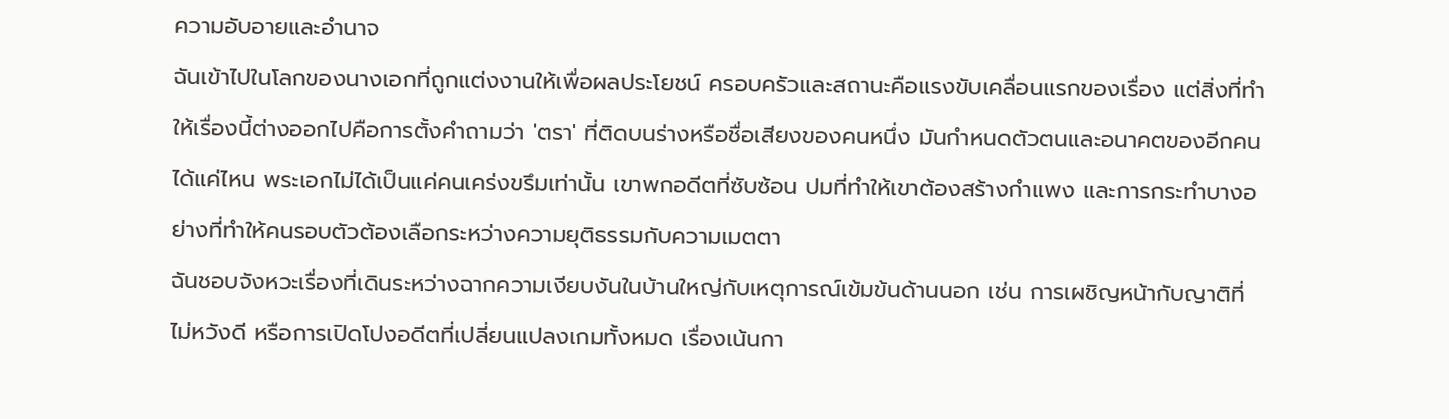ความอับอายและอำนาจ
ฉันเข้าไปในโลกของนางเอกที่ถูกแต่งงานให้เพื่อผลประโยชน์ ครอบครัวและสถานะคือแรงขับเคลื่อนแรกของเรื่อง แต่สิ่งที่ทำให้เรื่องนี้ต่างออกไปคือการตั้งคำถามว่า 'ตรา' ที่ติดบนร่างหรือชื่อเสียงของคนหนึ่ง มันกำหนดตัวตนและอนาคตของอีกคนได้แค่ไหน พระเอกไม่ได้เป็นแค่คนเคร่งขรึมเท่านั้น เขาพกอดีตที่ซับซ้อน ปมที่ทำให้เขาต้องสร้างกำแพง และการกระทำบางอย่างที่ทำให้คนรอบตัวต้องเลือกระหว่างความยุติธรรมกับความเมตตา
ฉันชอบจังหวะเรื่องที่เดินระหว่างฉากความเงียบงันในบ้านใหญ่กับเหตุการณ์เข้มข้นด้านนอก เช่น การเผชิญหน้ากับญาติที่ไม่หวังดี หรือการเปิดโปงอดีตที่เปลี่ยนแปลงเกมทั้งหมด เรื่องเน้นกา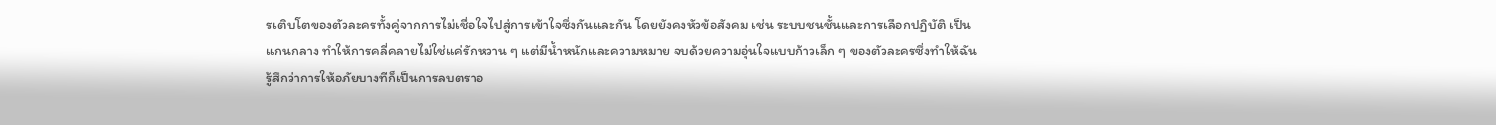รเติบโตของตัวละครทั้งคู่จากการไม่เชื่อใจไปสู่การเข้าใจซึ่งกันและกัน โดยยังคงหัวข้อสังคม เช่น ระบบชนชั้นและการเลือกปฏิบัติ เป็นแกนกลาง ทำให้การคลี่คลายไม่ใช่แค่รักหวาน ๆ แต่มีน้ำหนักและความหมาย จบด้วยความอุ่นใจแบบก้าวเล็ก ๆ ของตัวละครซึ่งทำให้ฉันรู้สึกว่าการให้อภัยบางทีก็เป็นการลบตราอ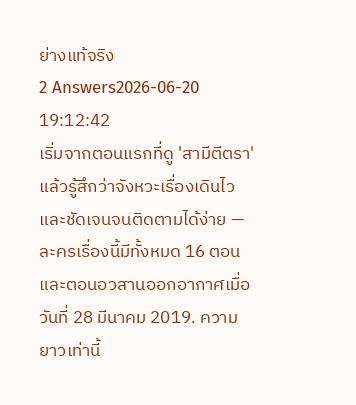ย่างแท้จริง
2 Answers2026-06-20 19:12:42
เริ่มจากตอนแรกที่ดู 'สามีตีตรา' แล้วรู้สึกว่าจังหวะเรื่องเดินไวและชัดเจนจนติดตามได้ง่าย — ละครเรื่องนี้มีทั้งหมด 16 ตอน และตอนอวสานออกอากาศเมื่อวันที่ 28 มีนาคม 2019. ความยาวเท่านี้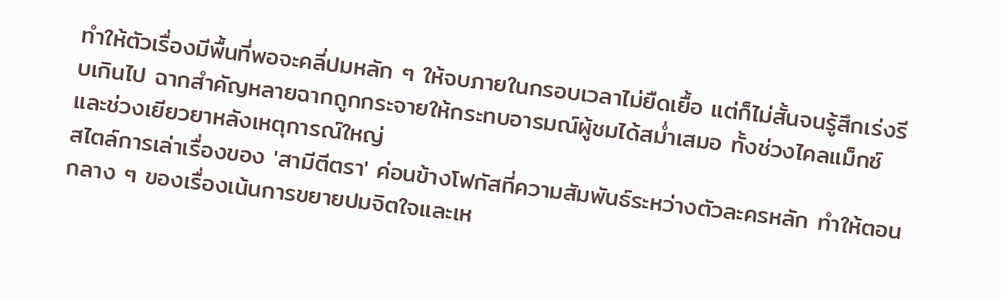ทำให้ตัวเรื่องมีพื้นที่พอจะคลี่ปมหลัก ๆ ให้จบภายในกรอบเวลาไม่ยืดเยื้อ แต่ก็ไม่สั้นจนรู้สึกเร่งรีบเกินไป ฉากสำคัญหลายฉากถูกกระจายให้กระทบอารมณ์ผู้ชมได้สม่ำเสมอ ทั้งช่วงไคลแม็กซ์และช่วงเยียวยาหลังเหตุการณ์ใหญ่
สไตล์การเล่าเรื่องของ 'สามีตีตรา' ค่อนข้างโฟกัสที่ความสัมพันธ์ระหว่างตัวละครหลัก ทำให้ตอนกลาง ๆ ของเรื่องเน้นการขยายปมจิตใจและเห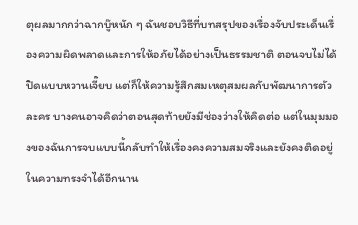ตุผลมากกว่าฉากบู๊หนัก ๆ ฉันชอบวิธีที่บทสรุปของเรื่องจับประเด็นเรื่องความผิดพลาดและการให้อภัยได้อย่างเป็นธรรมชาติ ตอนจบไม่ได้ปิดแบบหวานเจี๊ยบ แต่ก็ให้ความรู้สึกสมเหตุสมผลกับพัฒนาการตัวละคร บางคนอาจคิดว่าตอนสุดท้ายยังมีช่องว่างให้คิดต่อ แต่ในมุมมองของฉันการจบแบบนี้กลับทำให้เรื่องคงความสมจริงและยังคงติดอยู่ในความทรงจำได้อีกนาน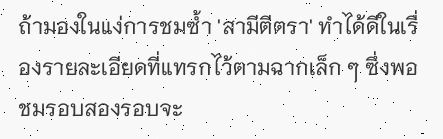ถ้ามองในแง่การชมซ้ำ 'สามีตีตรา' ทำได้ดีในเรื่องรายละเอียดที่แทรกไว้ตามฉากเล็ก ๆ ซึ่งพอชมรอบสองรอบจะ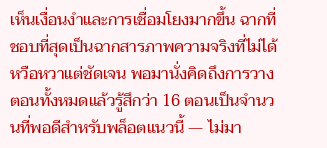เห็นเงื่อนงำและการเชื่อมโยงมากขึ้น ฉากที่ชอบที่สุดเป็นฉากสารภาพความจริงที่ไม่ได้หวือหวาแต่ชัดเจน พอมานั่งคิดถึงการวางตอนทั้งหมดแล้วรู้สึกว่า 16 ตอนเป็นจำนวนที่พอดีสำหรับพล็อตแนวนี้ — ไม่มา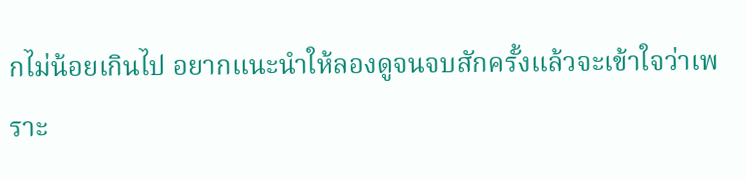กไม่น้อยเกินไป อยากแนะนำให้ลองดูจนจบสักครั้งแล้วจะเข้าใจว่าเพราะ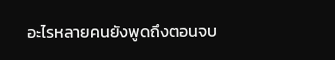อะไรหลายคนยังพูดถึงตอนจบ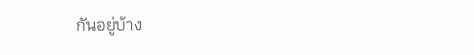กันอยู่บ้าง